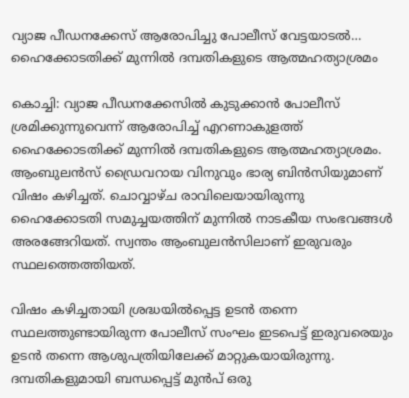വ്യാജ പീഡനക്കേസ് ആരോപിച്ചു പോലീസ് വേട്ടയാടൽ… ഹൈക്കോടതിക്ക് മുന്നിൽ ദമ്പതികളുടെ ആത്മഹത്യാശ്രമം

കൊച്ചി: വ്യാജ പീഡനക്കേസിൽ കുടുക്കാൻ പോലീസ് ശ്രമിക്കുന്നുവെന്ന് ആരോപിച്ച് എറണാകുളത്ത് ഹൈക്കോടതിക്ക് മുന്നിൽ ദമ്പതികളുടെ ആത്മഹത്യാശ്രമം. ആംബുലൻസ് ഡ്രൈവറായ വിനുവും ഭാര്യ ബിൻസിയുമാണ് വിഷം കഴിച്ചത്. ചൊവ്വാഴ്ച രാവിലെയായിരുന്നു ഹൈക്കോടതി സമുച്ചയത്തിന് മുന്നിൽ നാടകീയ സംഭവങ്ങൾ അരങ്ങേറിയത്. സ്വന്തം ആംബുലൻസിലാണ് ഇരുവരും സ്ഥലത്തെത്തിയത്.

വിഷം കഴിച്ചതായി ശ്രദ്ധയിൽപ്പെട്ട ഉടൻ തന്നെ സ്ഥലത്തുണ്ടായിരുന്ന പോലീസ് സംഘം ഇടപെട്ട് ഇരുവരെയും ഉടൻ തന്നെ ആശുപത്രിയിലേക്ക് മാറ്റുകയായിരുന്നു. ദമ്പതികളുമായി ബന്ധപ്പെട്ട് മുൻപ് ഒരു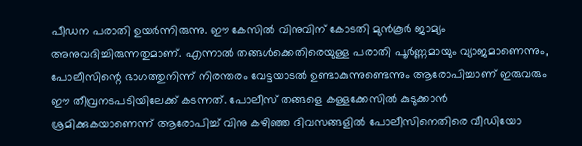പീഡന പരാതി ഉയർന്നിരുന്നു. ഈ കേസിൽ വിനുവിന് കോടതി മുൻകൂർ ജാമ്യം അനുവദിച്ചിരുന്നതുമാണ്. എന്നാൽ തങ്ങൾക്കെതിരെയുള്ള പരാതി പൂർണ്ണമായും വ്യാജമാണെന്നും, പോലീസിന്റെ ഭാഗത്തുനിന്ന് നിരന്തരം വേട്ടയാടൽ ഉണ്ടാകുന്നുണ്ടെന്നും ആരോപിച്ചാണ് ഇരുവരും ഈ തീവ്രനടപടിയിലേക്ക് കടന്നത്. പോലീസ് തങ്ങളെ കള്ളക്കേസിൽ കുടുക്കാൻ ശ്രമിക്കുകയാണെന്ന് ആരോപിച്ച് വിനു കഴിഞ്ഞ ദിവസങ്ങളിൽ പോലീസിനെതിരെ വീഡിയോ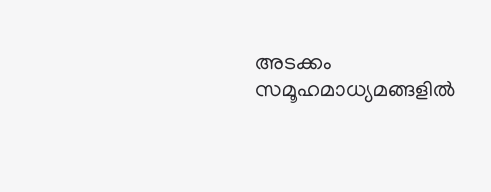അടക്കം സമൂഹമാധ്യമങ്ങളിൽ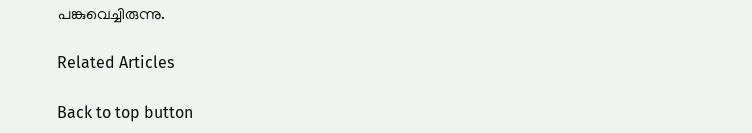പങ്കുവെച്ചിരുന്നു.

Related Articles

Back to top button